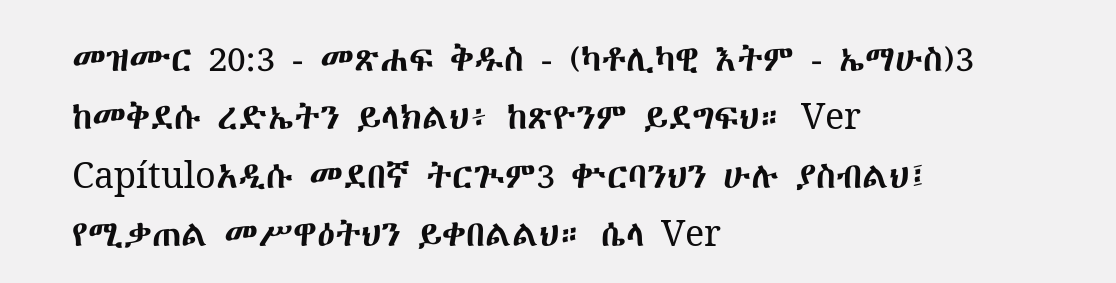መዝሙር 20:3 - መጽሐፍ ቅዱስ - (ካቶሊካዊ እትም - ኤማሁስ)3 ከመቅደሱ ረድኤትን ይላክልህ፥ ከጽዮንም ይደግፍህ። Ver Capítuloአዲሱ መደበኛ ትርጒም3 ቍርባንህን ሁሉ ያስብልህ፤ የሚቃጠል መሥዋዕትህን ይቀበልልህ። ሴላ Ver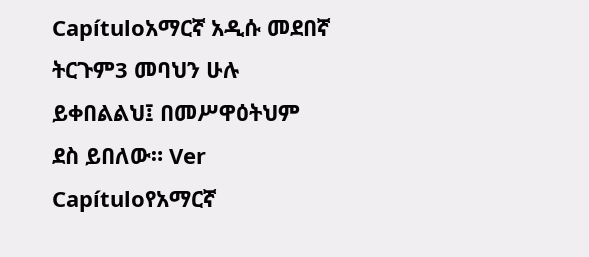Capítuloአማርኛ አዲሱ መደበኛ ትርጉም3 መባህን ሁሉ ይቀበልልህ፤ በመሥዋዕትህም ደስ ይበለው። Ver Capítuloየአማርኛ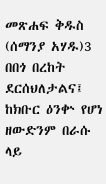መጽሐፍ ቅዱስ (ሰማንያ አሃዱ)3 በበጎ በረከት ደርሰህለታልና፤ ከክቡር ዕንቍ የሆነ ዘውድንም በራሱ ላይ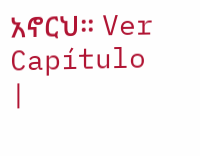አኖርህ። Ver Capítulo |